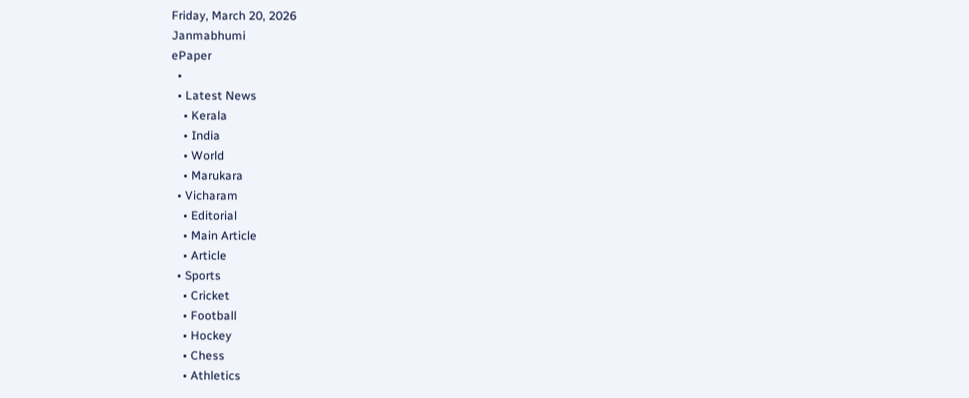Friday, March 20, 2026
Janmabhumi
ePaper
  •
  • Latest News
    • Kerala
    • India
    • World
    • Marukara
  • Vicharam
    • Editorial
    • Main Article
    • Article
  • Sports
    • Cricket
    • Football
    • Hockey
    • Chess
    • Athletics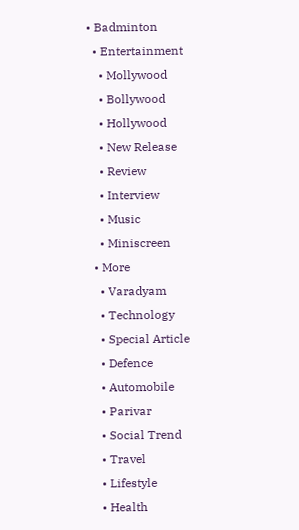• Badminton
  • Entertainment
    • Mollywood
    • Bollywood
    • Hollywood
    • New Release
    • Review
    • Interview
    • Music
    • Miniscreen
  • More
    • Varadyam
    • Technology
    • Special Article
    • Defence
    • Automobile
    • Parivar
    • Social Trend
    • Travel
    • Lifestyle
    • Health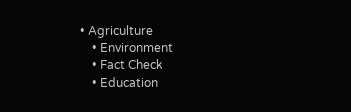• Agriculture
    • Environment
    • Fact Check
    • Education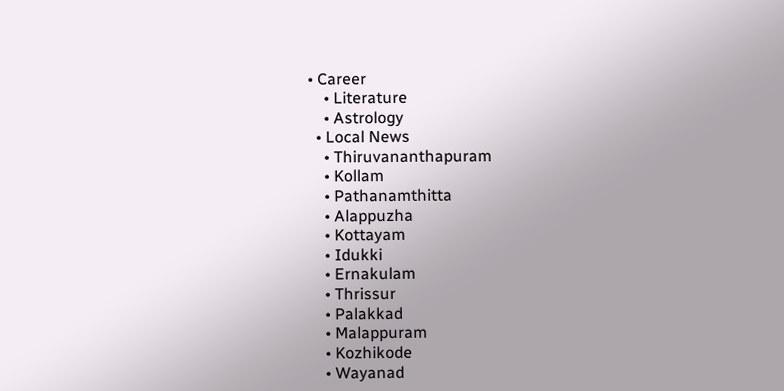• Career
    • Literature
    • Astrology
  • Local News
    • Thiruvananthapuram
    • Kollam
    • Pathanamthitta
    • Alappuzha
    • Kottayam
    • Idukki
    • Ernakulam
    • Thrissur
    • Palakkad
    • Malappuram
    • Kozhikode
    • Wayanad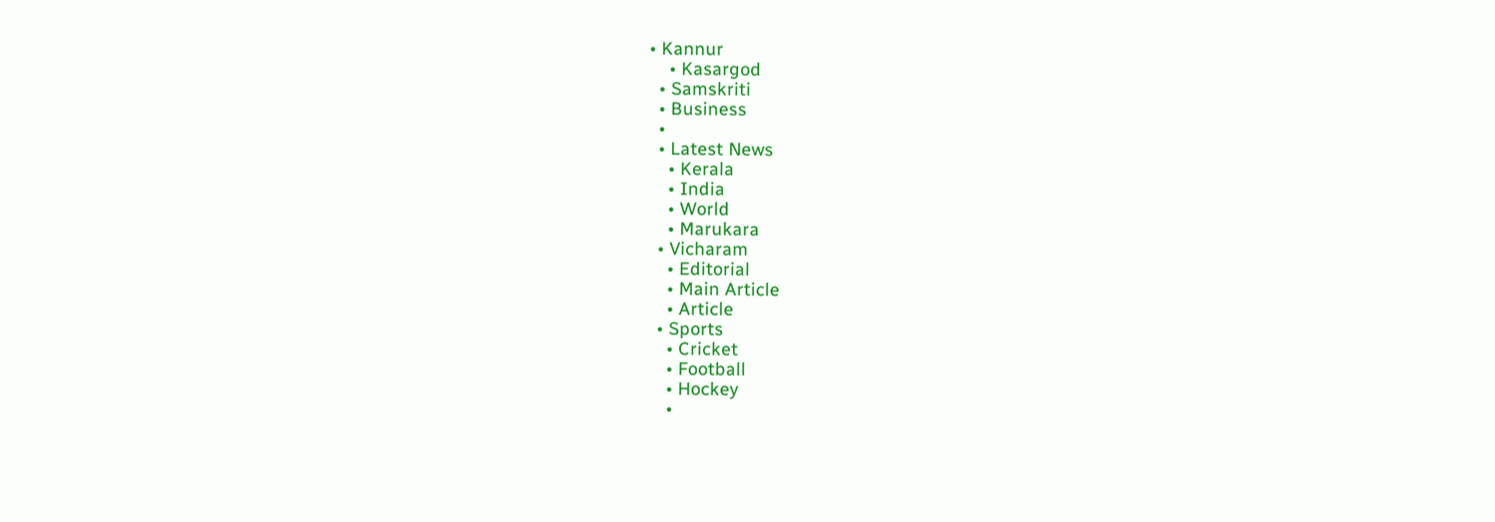• Kannur
    • Kasargod
  • Samskriti
  • Business
  •
  • Latest News
    • Kerala
    • India
    • World
    • Marukara
  • Vicharam
    • Editorial
    • Main Article
    • Article
  • Sports
    • Cricket
    • Football
    • Hockey
    •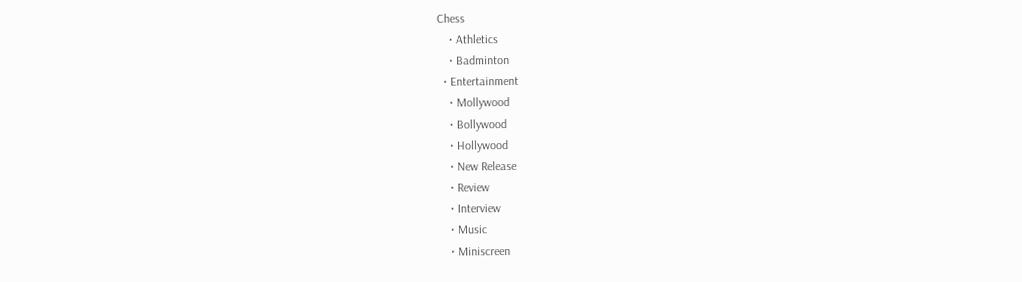Chess
    • Athletics
    • Badminton
  • Entertainment
    • Mollywood
    • Bollywood
    • Hollywood
    • New Release
    • Review
    • Interview
    • Music
    • Miniscreen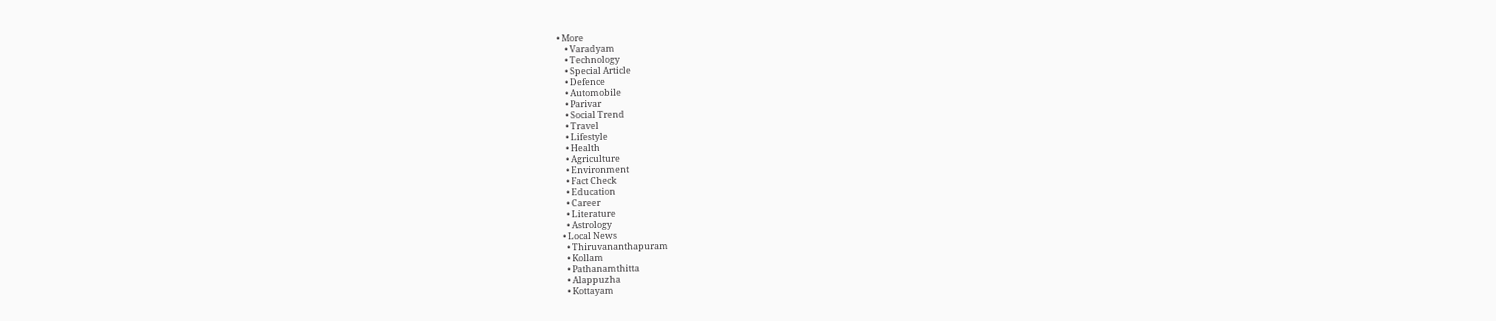• More
    • Varadyam
    • Technology
    • Special Article
    • Defence
    • Automobile
    • Parivar
    • Social Trend
    • Travel
    • Lifestyle
    • Health
    • Agriculture
    • Environment
    • Fact Check
    • Education
    • Career
    • Literature
    • Astrology
  • Local News
    • Thiruvananthapuram
    • Kollam
    • Pathanamthitta
    • Alappuzha
    • Kottayam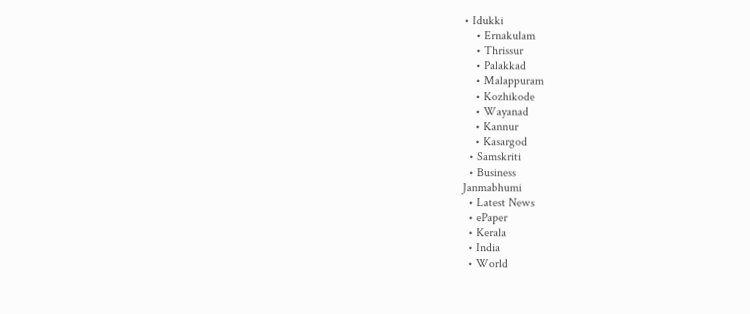• Idukki
    • Ernakulam
    • Thrissur
    • Palakkad
    • Malappuram
    • Kozhikode
    • Wayanad
    • Kannur
    • Kasargod
  • Samskriti
  • Business
Janmabhumi
  • Latest News
  • ePaper
  • Kerala
  • India
  • World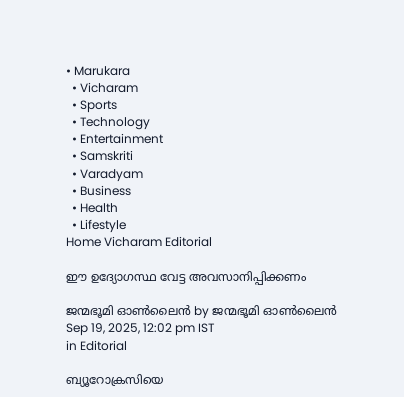• Marukara
  • Vicharam
  • Sports
  • Technology
  • Entertainment
  • Samskriti
  • Varadyam
  • Business
  • Health
  • Lifestyle
Home Vicharam Editorial

ഈ ഉദ്യോഗസ്ഥ വേട്ട അവസാനിപ്പിക്കണം

ജന്മഭൂമി ഓണ്‍ലൈന്‍ by ജന്മഭൂമി ഓണ്‍ലൈന്‍
Sep 19, 2025, 12:02 pm IST
in Editorial

ബ്യൂറോക്രസിയെ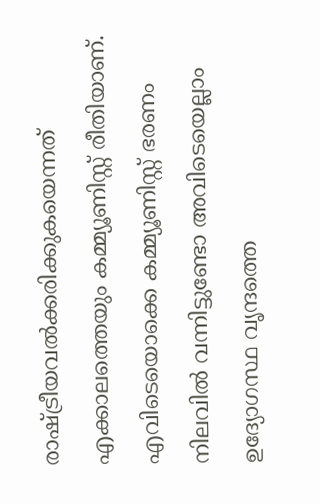രാഷ്‌ട്രീയവല്‍ക്കരിക്കുകയെന്നത് എക്കാലത്തെയും കമ്മ്യൂണിസ്റ്റ് രീതിയാണ്. എവിടെയൊക്കെ കമ്മ്യൂണിസ്റ്റ് ഭരണം നിലവില്‍ വന്നിട്ടുണ്ടോ അവിടെയെല്ലാം ഉദ്യോഗസ്ഥ വൃന്ദത്തെ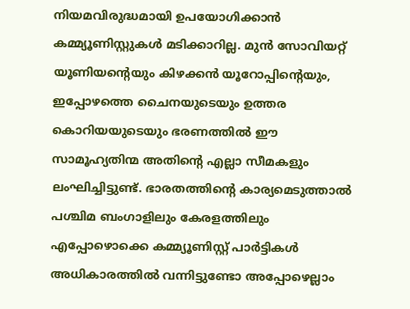നിയമവിരുദ്ധമായി ഉപയോഗിക്കാന്‍ കമ്മ്യൂണിസ്റ്റുകള്‍ മടിക്കാറില്ല. മുന്‍ സോവിയറ്റ് യൂണിയന്റെയും കിഴക്കന്‍ യൂറോപ്പിന്റെയും, ഇപ്പോഴത്തെ ചൈനയുടെയും ഉത്തര കൊറിയയുടെയും ഭരണത്തില്‍ ഈ സാമൂഹ്യതിന്മ അതിന്റെ എല്ലാ സീമകളും ലംഘിച്ചിട്ടുണ്ട്. ഭാരതത്തിന്റെ കാര്യമെടുത്താല്‍ പശ്ചിമ ബംഗാളിലും കേരളത്തിലും എപ്പോഴൊക്കെ കമ്മ്യൂണിസ്റ്റ് പാര്‍ട്ടികള്‍ അധികാരത്തില്‍ വന്നിട്ടുണ്ടോ അപ്പോഴെല്ലാം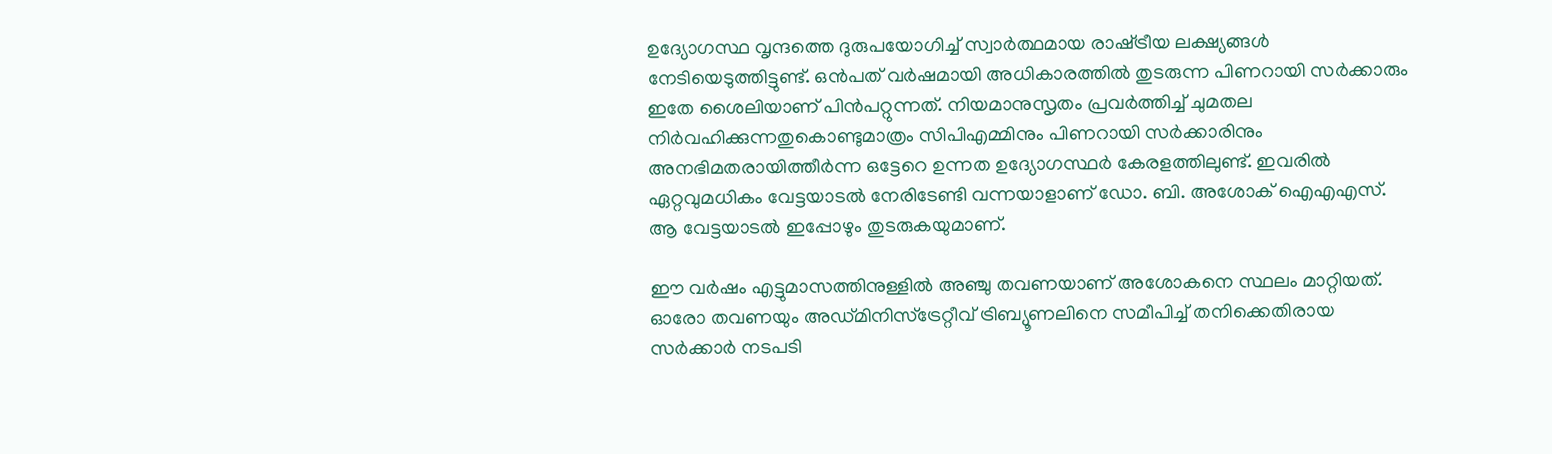ഉദ്യോഗസ്ഥ വൃന്ദത്തെ ദുരുപയോഗിച്ച് സ്വാര്‍ത്ഥമായ രാഷ്‌ട്രീയ ലക്ഷ്യങ്ങള്‍ നേടിയെടുത്തിട്ടുണ്ട്. ഒന്‍പത് വര്‍ഷമായി അധികാരത്തില്‍ തുടരുന്ന പിണറായി സര്‍ക്കാരും ഇതേ ശൈലിയാണ് പിന്‍പറ്റുന്നത്. നിയമാനുസൃതം പ്രവര്‍ത്തിച്ച് ചുമതല നിര്‍വഹിക്കുന്നതുകൊണ്ടുമാത്രം സിപിഎമ്മിനും പിണറായി സര്‍ക്കാരിനും അനഭിമതരായിത്തീര്‍ന്ന ഒട്ടേറെ ഉന്നത ഉദ്യോഗസ്ഥര്‍ കേരളത്തിലുണ്ട്. ഇവരില്‍ ഏറ്റവുമധികം വേട്ടയാടല്‍ നേരിടേണ്ടി വന്നയാളാണ് ഡോ. ബി. അശോക് ഐഎഎസ്. ആ വേട്ടയാടല്‍ ഇപ്പോഴും തുടരുകയുമാണ്.

ഈ വര്‍ഷം എട്ടുമാസത്തിനുള്ളില്‍ അഞ്ചു തവണയാണ് അശോകനെ സ്ഥലം മാറ്റിയത്. ഓരോ തവണയും അഡ്മിനിസ്ട്രേറ്റീവ് ട്രിബ്യൂണലിനെ സമീപിച്ച് തനിക്കെതിരായ സര്‍ക്കാര്‍ നടപടി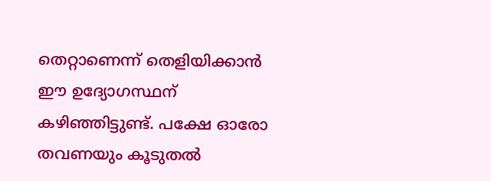തെറ്റാണെന്ന് തെളിയിക്കാന്‍ ഈ ഉദ്യോഗസ്ഥന് കഴിഞ്ഞിട്ടുണ്ട്. പക്ഷേ ഓരോ തവണയും കൂടുതല്‍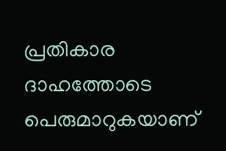പ്രതികാര ദാഹത്തോടെ പെരുമാറുകയാണ്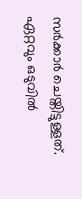സര്‍ക്കാര്‍ ചെയ്തിട്ടുള്ളത്. ഏറ്റവും ഒടുവില്‍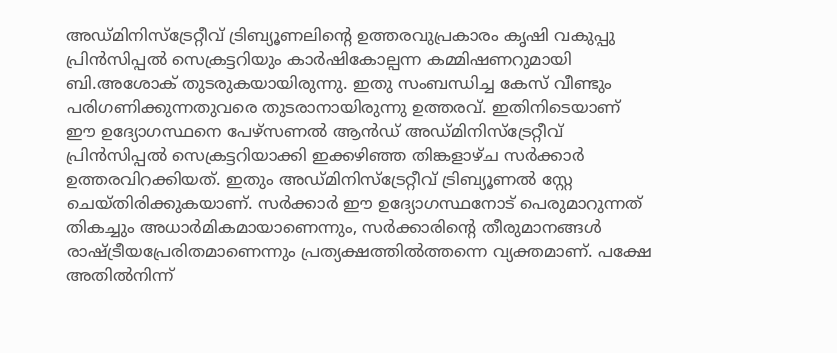അഡ്മിനിസ്ട്രേറ്റീവ് ട്രിബ്യൂണലിന്റെ ഉത്തരവുപ്രകാരം കൃഷി വകുപ്പു പ്രിന്‍സിപ്പല്‍ സെക്രട്ടറിയും കാര്‍ഷികോല്പന്ന കമ്മിഷണറുമായി ബി.അശോക് തുടരുകയായിരുന്നു. ഇതു സംബന്ധിച്ച കേസ് വീണ്ടും പരിഗണിക്കുന്നതുവരെ തുടരാനായിരുന്നു ഉത്തരവ്. ഇതിനിടെയാണ് ഈ ഉദ്യോഗസ്ഥനെ പേഴ്സണല്‍ ആന്‍ഡ് അഡ്മിനിസ്ട്രേറ്റീവ് പ്രിന്‍സിപ്പല്‍ സെക്രട്ടറിയാക്കി ഇക്കഴിഞ്ഞ തിങ്കളാഴ്ച സര്‍ക്കാര്‍ ഉത്തരവിറക്കിയത്. ഇതും അഡ്മിനിസ്ട്രേറ്റീവ് ട്രിബ്യൂണല്‍ സ്റ്റേ ചെയ്തിരിക്കുകയാണ്. സര്‍ക്കാര്‍ ഈ ഉദ്യോഗസ്ഥനോട് പെരുമാറുന്നത് തികച്ചും അധാര്‍മികമായാണെന്നും, സര്‍ക്കാരിന്റെ തീരുമാനങ്ങള്‍ രാഷ്‌ട്രീയപ്രേരിതമാണെന്നും പ്രത്യക്ഷത്തില്‍ത്തന്നെ വ്യക്തമാണ്. പക്ഷേ അതില്‍നിന്ന്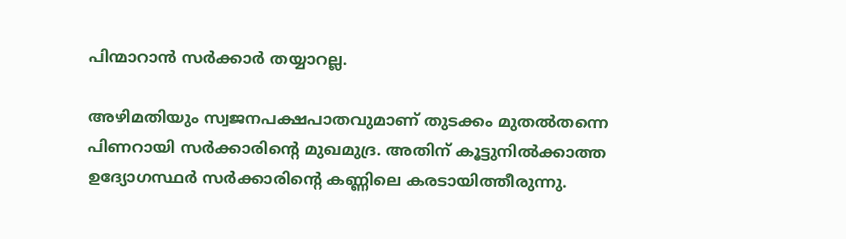പിന്മാറാന്‍ സര്‍ക്കാര്‍ തയ്യാറല്ല.

അഴിമതിയും സ്വജനപക്ഷപാതവുമാണ് തുടക്കം മുതല്‍തന്നെ പിണറായി സര്‍ക്കാരിന്റെ മുഖമുദ്ര. അതിന് കൂട്ടുനില്‍ക്കാത്ത ഉദ്യോഗസ്ഥര്‍ സര്‍ക്കാരിന്റെ കണ്ണിലെ കരടായിത്തീരുന്നു.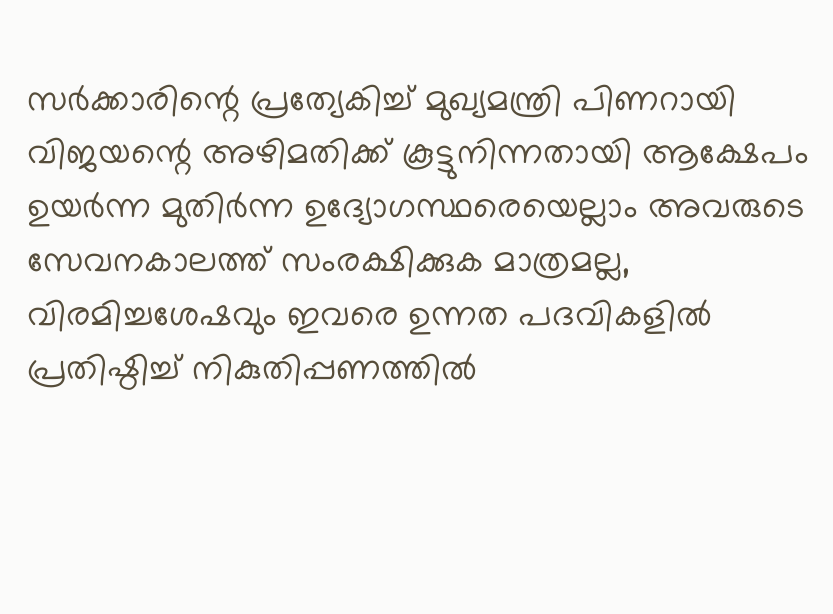സര്‍ക്കാരിന്റെ പ്രത്യേകിച്ച് മുഖ്യമന്ത്രി പിണറായി വിജയന്റെ അഴിമതിക്ക് കൂട്ടുനിന്നതായി ആക്ഷേപം ഉയര്‍ന്ന മുതിര്‍ന്ന ഉദ്യോഗസ്ഥരെയെല്ലാം അവരുടെ സേവനകാലത്ത് സംരക്ഷിക്കുക മാത്രമല്ല, വിരമിച്ചശേഷവും ഇവരെ ഉന്നത പദവികളില്‍ പ്രതിഷ്ഠിച്ച് നികുതിപ്പണത്തില്‍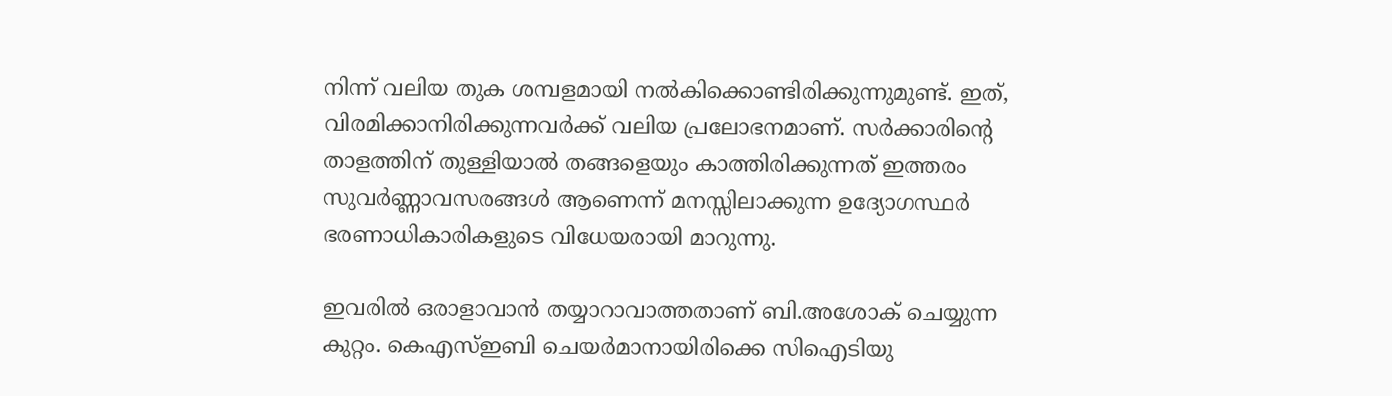നിന്ന് വലിയ തുക ശമ്പളമായി നല്‍കിക്കൊണ്ടിരിക്കുന്നുമുണ്ട്. ഇത്, വിരമിക്കാനിരിക്കുന്നവര്‍ക്ക് വലിയ പ്രലോഭനമാണ്. സര്‍ക്കാരിന്റെ താളത്തിന് തുള്ളിയാല്‍ തങ്ങളെയും കാത്തിരിക്കുന്നത് ഇത്തരം സുവര്‍ണ്ണാവസരങ്ങള്‍ ആണെന്ന് മനസ്സിലാക്കുന്ന ഉദ്യോഗസ്ഥര്‍ ഭരണാധികാരികളുടെ വിധേയരായി മാറുന്നു.

ഇവരില്‍ ഒരാളാവാന്‍ തയ്യാറാവാത്തതാണ് ബി.അശോക് ചെയ്യുന്ന കുറ്റം. കെഎസ്ഇബി ചെയര്‍മാനായിരിക്കെ സിഐടിയു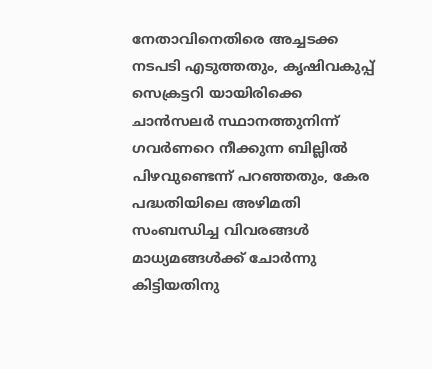നേതാവിനെതിരെ അച്ചടക്ക നടപടി എടുത്തതും, കൃഷിവകുപ്പ് സെക്രട്ടറി യായിരിക്കെ ചാന്‍സലര്‍ സ്ഥാനത്തുനിന്ന് ഗവര്‍ണറെ നീക്കുന്ന ബില്ലില്‍ പിഴവുണ്ടെന്ന് പറഞ്ഞതും, കേര പദ്ധതിയിലെ അഴിമതി സംബന്ധിച്ച വിവരങ്ങള്‍ മാധ്യമങ്ങള്‍ക്ക് ചോര്‍ന്നു കിട്ടിയതിനു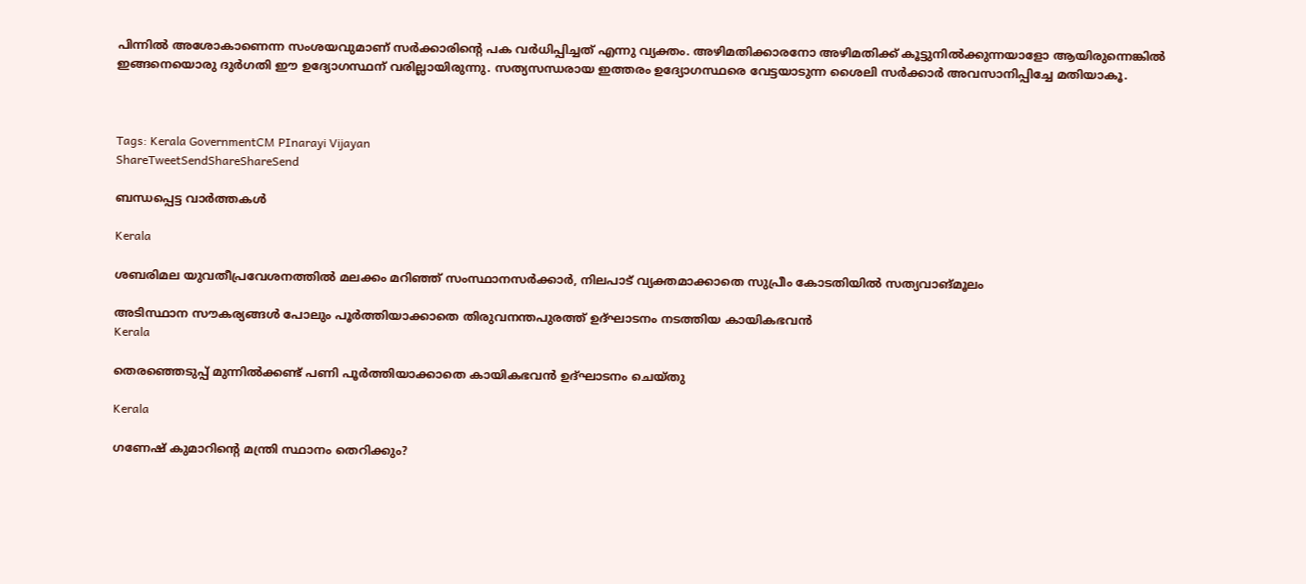പിന്നില്‍ അശോകാണെന്ന സംശയവുമാണ് സര്‍ക്കാരിന്റെ പക വര്‍ധിപ്പിച്ചത് എന്നു വ്യക്തം. അഴിമതിക്കാരനോ അഴിമതിക്ക് കൂട്ടുനില്‍ക്കുന്നയാളോ ആയിരുന്നെങ്കില്‍ ഇങ്ങനെയൊരു ദുര്‍ഗതി ഈ ഉദ്യോഗസ്ഥന് വരില്ലായിരുന്നു. സത്യസന്ധരായ ഇത്തരം ഉദ്യോഗസ്ഥരെ വേട്ടയാടുന്ന ശൈലി സര്‍ക്കാര്‍ അവസാനിപ്പിച്ചേ മതിയാകൂ.



Tags: Kerala GovernmentCM PInarayi Vijayan
ShareTweetSendShareShareSend

ബന്ധപ്പെട്ട വാര്‍ത്തകള്‍

Kerala

ശബരിമല യുവതീപ്രവേശനത്തിൽ മലക്കം മറിഞ്ഞ് സംസ്ഥാനസർക്കാർ, നിലപാട് വ്യക്തമാക്കാതെ സുപ്രീം കോടതിയിൽ സത്യവാങ്മൂലം

അടിസ്ഥാന സൗകര്യങ്ങള്‍ പോലും പൂര്‍ത്തിയാക്കാതെ തിരുവനന്തപുരത്ത് ഉദ്ഘാടനം നടത്തിയ കായികഭവന്‍
Kerala

തെരഞ്ഞെടുപ്പ് മുന്നില്‍ക്കണ്ട് പണി പൂര്‍ത്തിയാക്കാതെ കായികഭവന്‍ ഉദ്ഘാടനം ചെയ്തു

Kerala

ഗണേഷ് കുമാറിന്റെ മന്ത്രി സ്ഥാനം തെറിക്കും?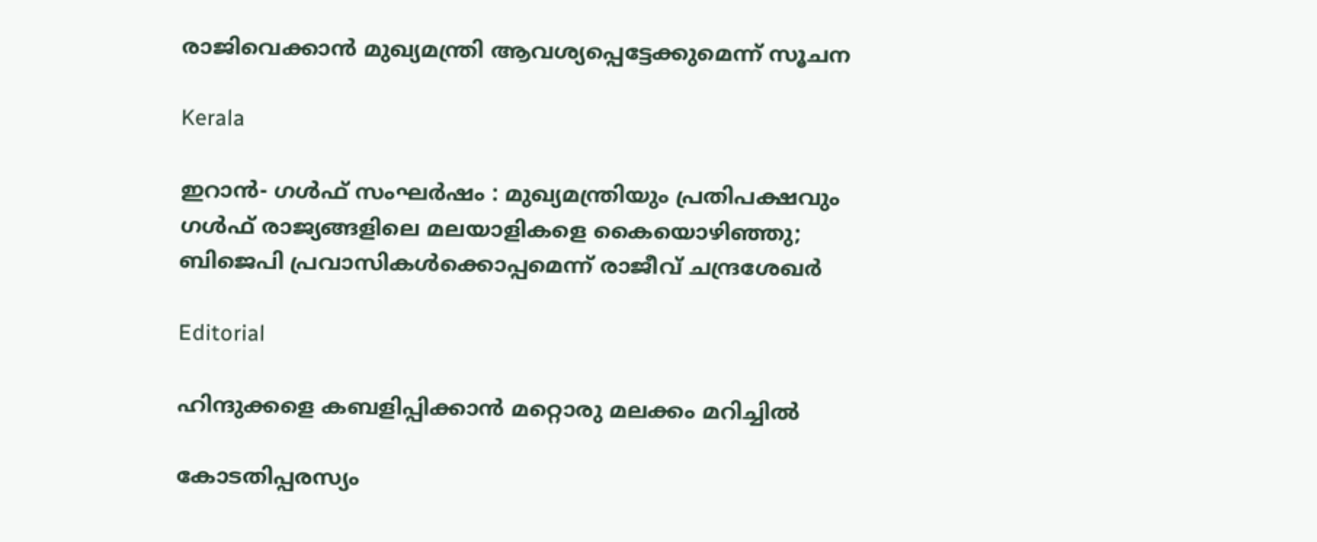രാജിവെക്കാൻ മുഖ്യമന്ത്രി ആവശ്യപ്പെട്ടേക്കുമെന്ന് സൂചന

Kerala

ഇറാൻ- ഗൾഫ് സംഘർഷം : മുഖ്യമന്ത്രിയും പ്രതിപക്ഷവും ഗള്‍ഫ് രാജ്യങ്ങളിലെ മലയാളികളെ കൈയൊഴിഞ്ഞു; ബിജെപി പ്രവാസികള്‍ക്കൊപ്പമെന്ന് രാജീവ് ചന്ദ്രശേഖര്‍

Editorial

ഹിന്ദുക്കളെ കബളിപ്പിക്കാന്‍ മറ്റൊരു മലക്കം മറിച്ചില്‍

കോടതിപ്പരസ്യം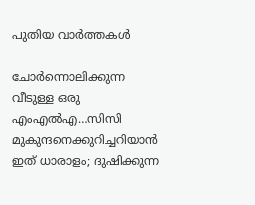പുതിയ വാര്‍ത്തകള്‍

ചോര്‍ന്നൊലിക്കുന്ന വീടുള്ള ഒരു എംഎല്‍എ…സിസി മുകുന്ദനെക്കുറിച്ചറിയാന്‍ ഇത് ധാരാളം; ദുഷിക്കുന്ന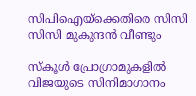സിപിഐയ്‌ക്കെതിരെ സിസി സിസി മുകുന്ദന്‍ വീണ്ടും

സ്കൂൾ പ്രോഗ്രാമുകളിൽ വിജയുടെ സിനിമാഗാനം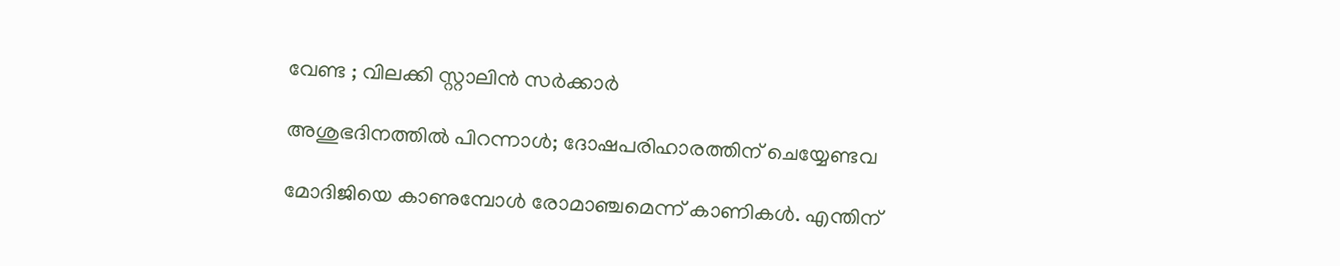വേണ്ട ; വിലക്കി സ്റ്റാലിൻ സർക്കാർ

അശുഭദിനത്തിൽ പിറന്നാൾ; ദോഷപരിഹാരത്തിന് ചെയ്യേണ്ടവ

മോദിജിയെ കാണുമ്പോള്‍ രോമാഞ്ചമെന്ന് കാണികള്‍. എന്തിന്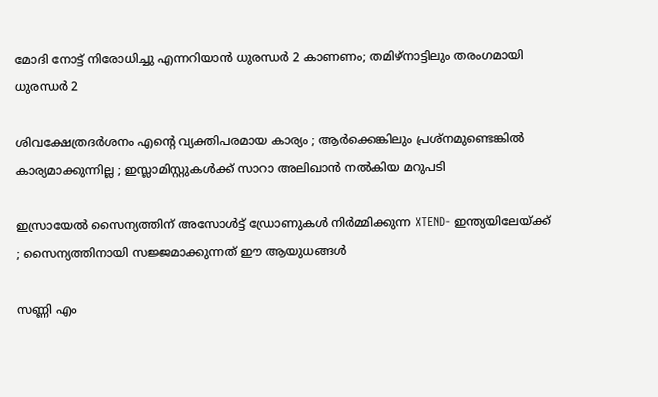മോദി നോട്ട് നിരോധിച്ചു എന്നറിയാന്‍ ധുരന്ധര്‍ 2 കാണണം; തമിഴ്നാട്ടിലും തരംഗമായി ധുരന്ധര്‍ 2

ശിവക്ഷേത്രദർശനം എന്റെ വ്യക്തിപരമായ കാര്യം ; ആർക്കെങ്കിലും പ്രശ്‌നമുണ്ടെങ്കിൽ കാര്യമാക്കുന്നില്ല ; ഇസ്ലാമിസ്റ്റുകൾക്ക് സാറാ അലിഖാൻ നൽകിയ മറുപടി

ഇസ്രായേൽ സൈന്യത്തിന് അസോൾട്ട് ഡ്രോണുകൾ നിർമ്മിക്കുന്ന XTEND- ഇന്ത്യയിലേയ്‌ക്ക് ; സൈന്യത്തിനായി സജ്ജമാക്കുന്നത് ഈ ആയുധങ്ങൾ

സണ്ണി എം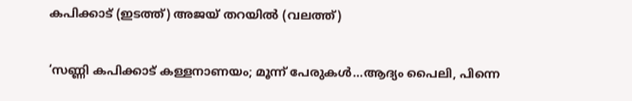കപിക്കാട് (ഇടത്ത്) അജയ് തറയില്‍ (വലത്ത്)

‘സണ്ണി കപിക്കാട് കള്ളനാണയം; മൂന്ന് പേരുകള്‍…ആദ്യം പൈലി, പിന്നെ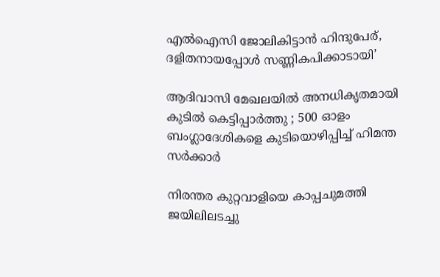എല്‍ഐസി ജോലികിട്ടാന്‍ ഹിന്ദുപേര്, ദളിതനായപ്പോള്‍ സണ്ണികപിക്കാടായി’

ആദിവാസി മേഖലയിൽ അനധികൃതമായി കുടിൽ കെട്ടിപ്പാർത്തു ; 500 ഓളം ബംഗ്ലാദേശികളെ കുടിയൊഴിപ്പിച്ച് ഹിമന്ത സർക്കാർ

നിരന്തര കുറ്റവാളിയെ കാപ്പചുമത്തി ജയിലിലടച്ചു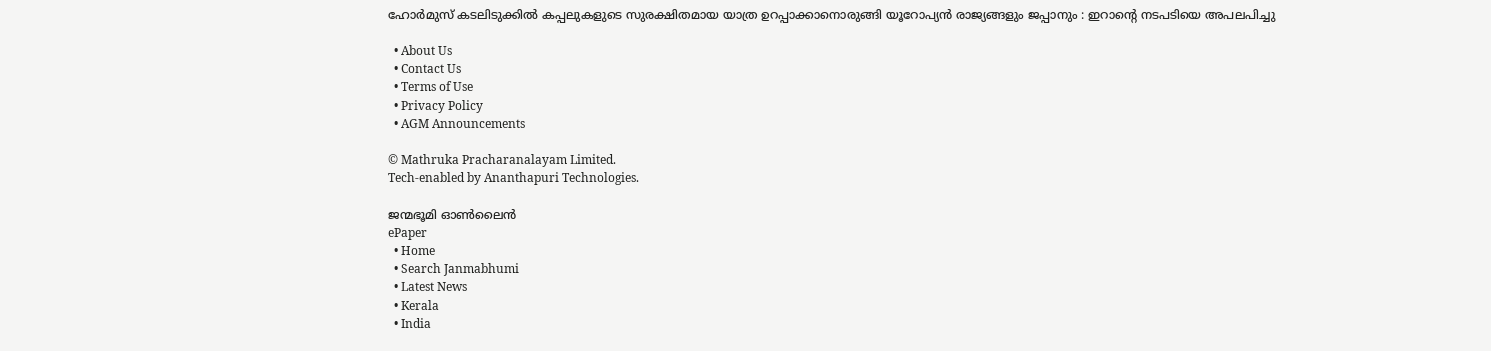ഹോർമുസ് കടലിടുക്കിൽ കപ്പലുകളുടെ സുരക്ഷിതമായ യാത്ര ഉറപ്പാക്കാനൊരുങ്ങി യൂറോപ്യൻ രാജ്യങ്ങളും ജപ്പാനും : ഇറാന്റെ നടപടിയെ അപലപിച്ചു

  • About Us
  • Contact Us
  • Terms of Use
  • Privacy Policy
  • AGM Announcements

© Mathruka Pracharanalayam Limited.
Tech-enabled by Ananthapuri Technologies.

ജന്മഭൂമി ഓണ്‍ലൈന്‍
ePaper
  • Home
  • Search Janmabhumi
  • Latest News
  • Kerala
  • India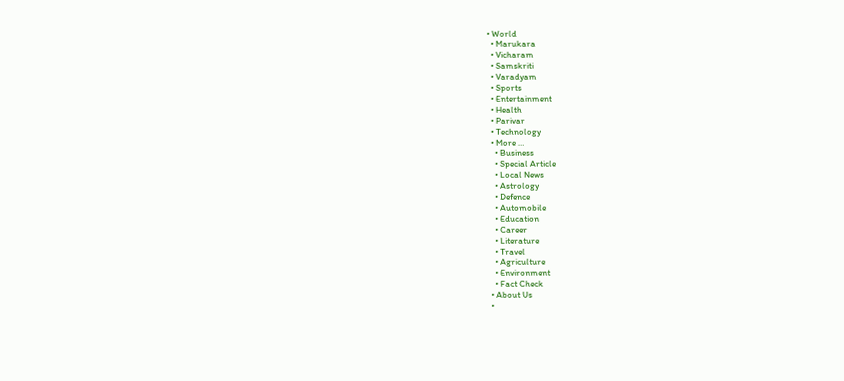• World
  • Marukara
  • Vicharam
  • Samskriti
  • Varadyam
  • Sports
  • Entertainment
  • Health
  • Parivar
  • Technology
  • More …
    • Business
    • Special Article
    • Local News
    • Astrology
    • Defence
    • Automobile
    • Education
    • Career
    • Literature
    • Travel
    • Agriculture
    • Environment
    • Fact Check
  • About Us
  •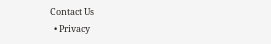Contact Us
  • Privacy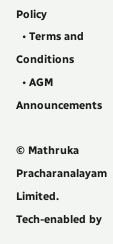Policy
  • Terms and Conditions
  • AGM Announcements

© Mathruka Pracharanalayam Limited.
Tech-enabled by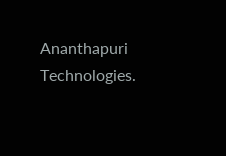Ananthapuri Technologies.